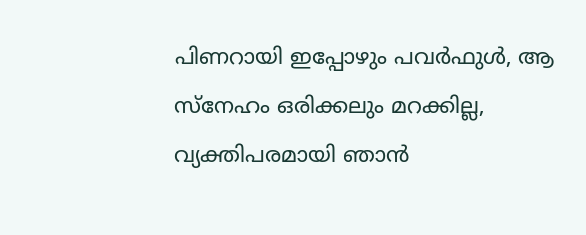പിണറായി ഇപ്പോഴും പവർഫുൾ, ആ സ്നേഹം ഒരിക്കലും മറക്കില്ല, വ്യക്തിപരമായി ഞാൻ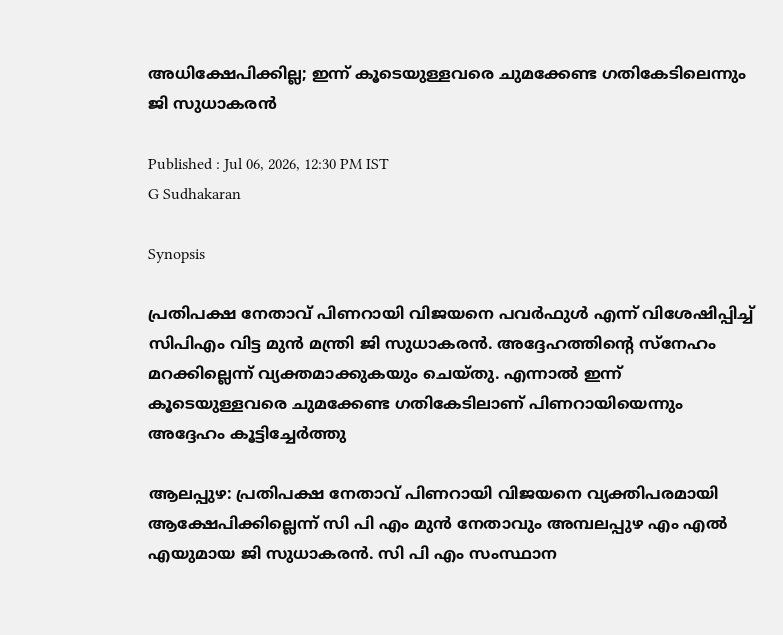അധിക്ഷേപിക്കില്ല; ഇന്ന് കൂടെയുള്ളവരെ ചുമക്കേണ്ട ഗതികേടിലെന്നും ജി സുധാകരൻ

Published : Jul 06, 2026, 12:30 PM IST
G Sudhakaran

Synopsis

പ്രതിപക്ഷ നേതാവ് പിണറായി വിജയനെ പവർഫുൾ എന്ന് വിശേഷിപ്പിച്ച് സിപിഎം വിട്ട മുൻ മന്ത്രി ജി സുധാകരൻ. അദ്ദേഹത്തിന്‍റെ സ്നേഹം മറക്കില്ലെന്ന് വ്യക്തമാക്കുകയും ചെയ്തു. എന്നാൽ ഇന്ന് കൂടെയുള്ളവരെ ചുമക്കേണ്ട ഗതികേടിലാണ് പിണറായിയെന്നും അദ്ദേഹം കൂട്ടിച്ചേർത്തു

ആലപ്പുഴ: പ്രതിപക്ഷ നേതാവ് പിണറായി വിജയനെ വ്യക്തിപരമായി ആക്ഷേപിക്കില്ലെന്ന് സി പി എം മുൻ നേതാവും അമ്പലപ്പുഴ എം എൽ എയുമായ ജി സുധാകരൻ. സി പി എം സംസ്ഥാന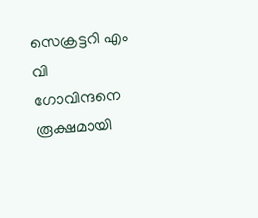സെക്രട്ടറി എം വി ഗോവിന്ദനെ രൂക്ഷമായി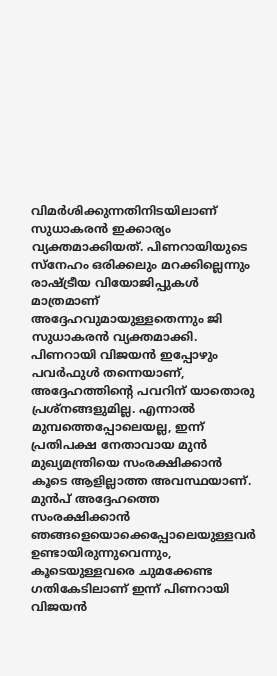വിമർശിക്കുന്നതിനിടയിലാണ് സുധാകരൻ ഇക്കാര്യം വ്യക്തമാക്കിയത്. പിണറായിയുടെ സ്നേഹം ഒരിക്കലും മറക്കില്ലെന്നും രാഷ്ട്രീയ വിയോജിപ്പുകൾ മാത്രമാണ് അദ്ദേഹവുമായുള്ളതെന്നും ജി സുധാകരൻ വ്യക്തമാക്കി. പിണറായി വിജയൻ ഇപ്പോഴും പവർഫുൾ തന്നെയാണ്, അദ്ദേഹത്തിന്റെ പവറിന് യാതൊരു പ്രശ്നങ്ങളുമില്ല. എന്നാൽ മുമ്പത്തെപ്പോലെയല്ല, ഇന്ന് പ്രതിപക്ഷ നേതാവായ മുൻ മുഖ്യമന്ത്രിയെ സംരക്ഷിക്കാൻ കൂടെ ആളില്ലാത്ത അവസ്ഥയാണ്. മുൻപ് അദ്ദേഹത്തെ സംരക്ഷിക്കാൻ ഞങ്ങളെയൊക്കെപ്പോലെയുള്ളവർ ഉണ്ടായിരുന്നുവെന്നും, കൂടെയുള്ളവരെ ചുമക്കേണ്ട ഗതികേടിലാണ് ഇന്ന് പിണറായി വിജയൻ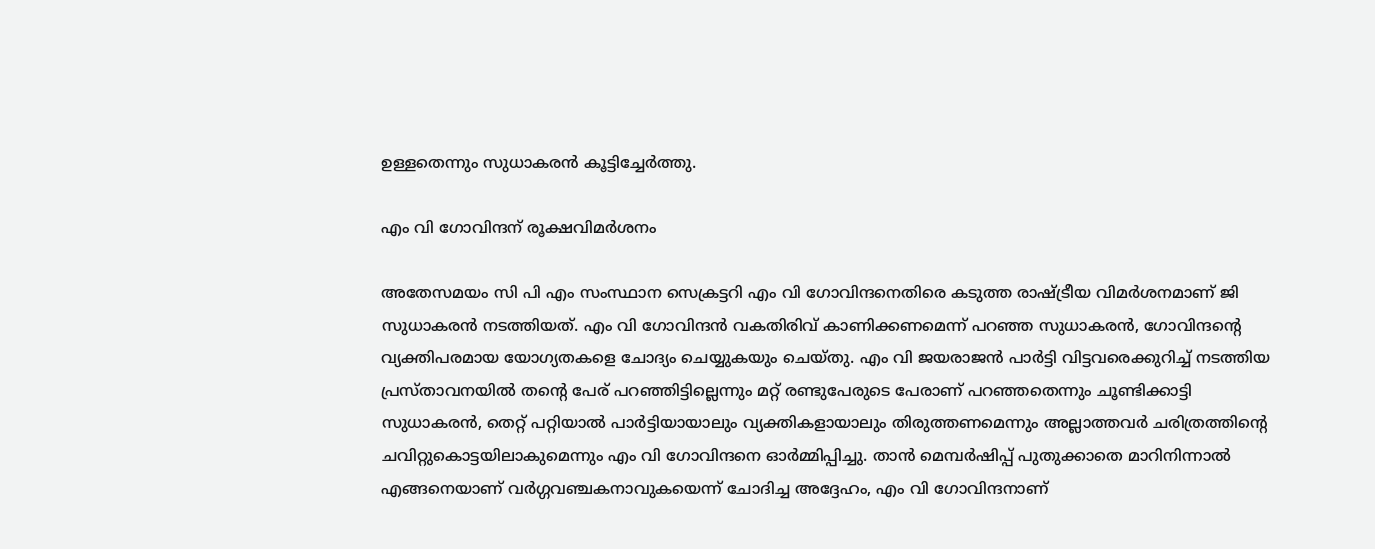ഉള്ളതെന്നും സുധാകരൻ കൂട്ടിച്ചേർത്തു.

എം വി ഗോവിന്ദന് രൂക്ഷവിമർശനം

അതേസമയം സി പി എം സംസ്ഥാന സെക്രട്ടറി എം വി ഗോവിന്ദനെതിരെ കടുത്ത രാഷ്ട്രീയ വിമർശനമാണ് ജി സുധാകരൻ നടത്തിയത്. എം വി ഗോവിന്ദൻ വകതിരിവ് കാണിക്കണമെന്ന് പറഞ്ഞ സുധാകരൻ, ഗോവിന്ദന്‍റെ വ്യക്തിപരമായ യോഗ്യതകളെ ചോദ്യം ചെയ്യുകയും ചെയ്തു. എം വി ജയരാജൻ പാർട്ടി വിട്ടവരെക്കുറിച്ച് നടത്തിയ പ്രസ്താവനയിൽ തന്റെ പേര് പറഞ്ഞിട്ടില്ലെന്നും മറ്റ് രണ്ടുപേരുടെ പേരാണ് പറഞ്ഞതെന്നും ചൂണ്ടിക്കാട്ടി സുധാകരൻ, തെറ്റ് പറ്റിയാൽ പാർട്ടിയായാലും വ്യക്തികളായാലും തിരുത്തണമെന്നും അല്ലാത്തവർ ചരിത്രത്തിന്റെ ചവിറ്റുകൊട്ടയിലാകുമെന്നും എം വി ഗോവിന്ദനെ ഓർമ്മിപ്പിച്ചു. താൻ മെമ്പർഷിപ്പ് പുതുക്കാതെ മാറിനിന്നാൽ എങ്ങനെയാണ് വർഗ്ഗവഞ്ചകനാവുകയെന്ന് ചോദിച്ച അദ്ദേഹം, എം വി ഗോവിന്ദനാണ്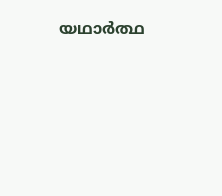യഥാർത്ഥ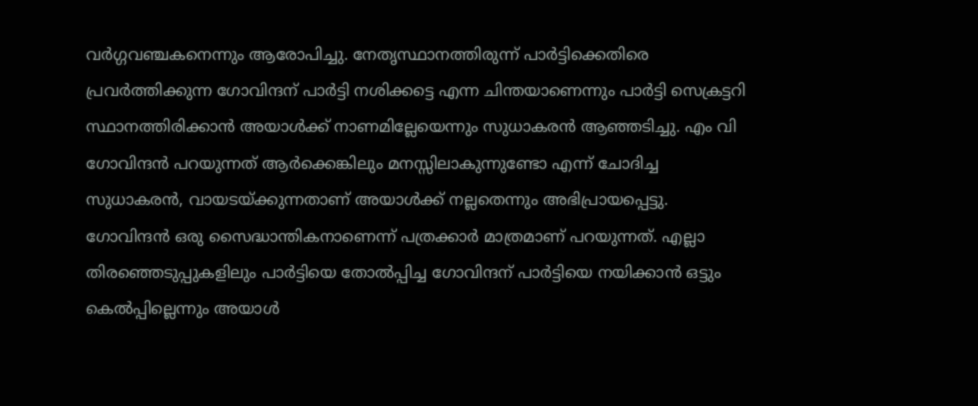വർഗ്ഗവഞ്ചകനെന്നും ആരോപിച്ചു. നേതൃസ്ഥാനത്തിരുന്ന് പാർട്ടിക്കെതിരെ പ്രവർത്തിക്കുന്ന ഗോവിന്ദന് പാർട്ടി നശിക്കട്ടെ എന്ന ചിന്തയാണെന്നും പാർട്ടി സെക്രട്ടറി സ്ഥാനത്തിരിക്കാൻ അയാൾക്ക് നാണമില്ലേയെന്നും സുധാകരൻ ആഞ്ഞടിച്ചു. എം വി ഗോവിന്ദൻ പറയുന്നത് ആർക്കെങ്കിലും മനസ്സിലാകുന്നുണ്ടോ എന്ന് ചോദിച്ച സുധാകരൻ, വായടയ്ക്കുന്നതാണ് അയാൾക്ക് നല്ലതെന്നും അഭിപ്രായപ്പെട്ടു. ഗോവിന്ദൻ ഒരു സൈദ്ധാന്തികനാണെന്ന് പത്രക്കാർ മാത്രമാണ് പറയുന്നത്. എല്ലാ തിരഞ്ഞെടുപ്പുകളിലും പാർട്ടിയെ തോൽപ്പിച്ച ഗോവിന്ദന് പാർട്ടിയെ നയിക്കാൻ ഒട്ടും കെൽപ്പില്ലെന്നും അയാൾ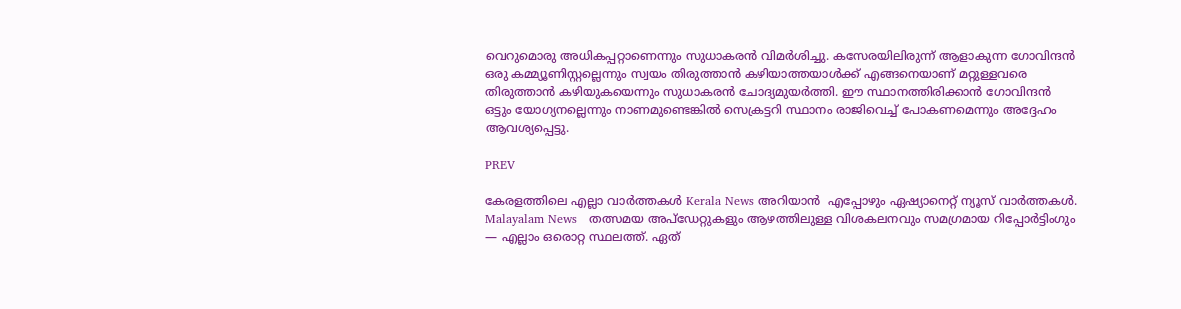വെറുമൊരു അധികപ്പറ്റാണെന്നും സുധാകരൻ വിമർശിച്ചു. കസേരയിലിരുന്ന് ആളാകുന്ന ഗോവിന്ദൻ ഒരു കമ്മ്യൂണിസ്റ്റല്ലെന്നും സ്വയം തിരുത്താൻ കഴിയാത്തയാൾക്ക് എങ്ങനെയാണ് മറ്റുള്ളവരെ തിരുത്താൻ കഴിയുകയെന്നും സുധാകരൻ ചോദ്യമുയർത്തി. ഈ സ്ഥാനത്തിരിക്കാൻ ഗോവിന്ദൻ ഒട്ടും യോഗ്യനല്ലെന്നും നാണമുണ്ടെങ്കിൽ സെക്രട്ടറി സ്ഥാനം രാജിവെച്ച് പോകണമെന്നും അദ്ദേഹം ആവശ്യപ്പെട്ടു.

PREV

കേരളത്തിലെ എല്ലാ വാർത്തകൾ Kerala News അറിയാൻ  എപ്പോഴും ഏഷ്യാനെറ്റ് ന്യൂസ് വാർത്തകൾ.  Malayalam News   തത്സമയ അപ്‌ഡേറ്റുകളും ആഴത്തിലുള്ള വിശകലനവും സമഗ്രമായ റിപ്പോർട്ടിംഗും — എല്ലാം ഒരൊറ്റ സ്ഥലത്ത്. ഏത്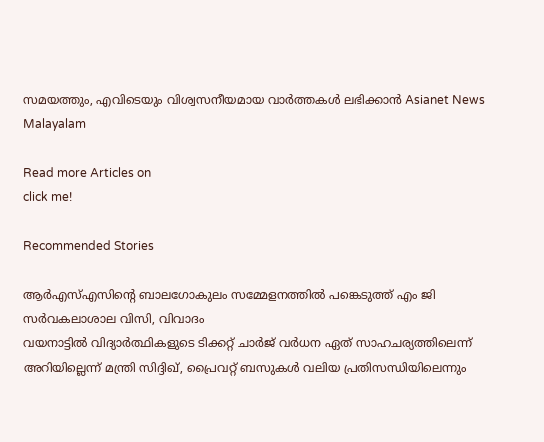സമയത്തും, എവിടെയും വിശ്വസനീയമായ വാർത്തകൾ ലഭിക്കാൻ Asianet News Malayalam

Read more Articles on
click me!

Recommended Stories

ആർഎസ്എസിന്റെ ബാലഗോകുലം സമ്മേളനത്തിൽ പങ്കെടുത്ത് എം ജി സർവകലാശാല വിസി, വിവാദം
വയനാട്ടിൽ വിദ്യാർത്ഥികളുടെ ടിക്കറ്റ് ചാർജ് വർധന ഏത് സാഹചര്യത്തിലെന്ന് അറിയില്ലെന്ന് മന്ത്രി സിദ്ദിഖ്, പ്രൈവറ്റ് ബസുകൾ വലിയ പ്രതിസന്ധിയിലെന്നും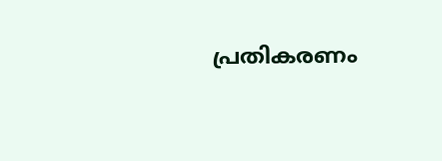പ്രതികരണം